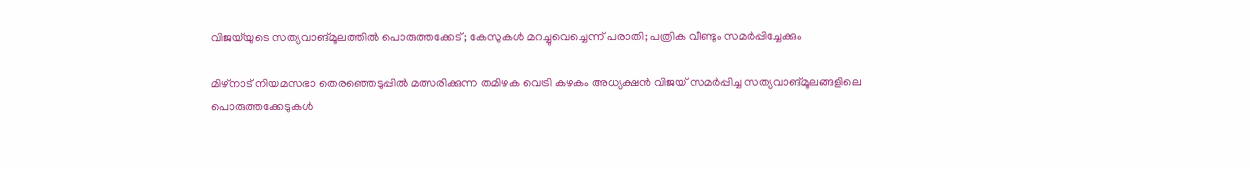വിജയ്‌യുടെ സത്യവാങ്മൂലത്തിൽ പൊരുത്തക്കേട്; കേസുകൾ മറച്ചുവെച്ചെന്ന് പരാതി; പത്രിക വീണ്ടും സമർപ്പിച്ചേക്കും

മിഴ്‌നാട് നിയമസഭാ തെരഞ്ഞെടുപ്പിൽ മത്സരിക്കുന്ന തമിഴക വെട്രി കഴകം അധ്യക്ഷൻ വിജയ് സമർപ്പിച്ച സത്യവാങ്മൂലങ്ങളിലെ പൊരുത്തക്കേടുകൾ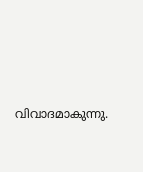വിവാദമാകുന്നു.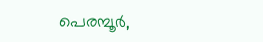പെരമ്പൂർ,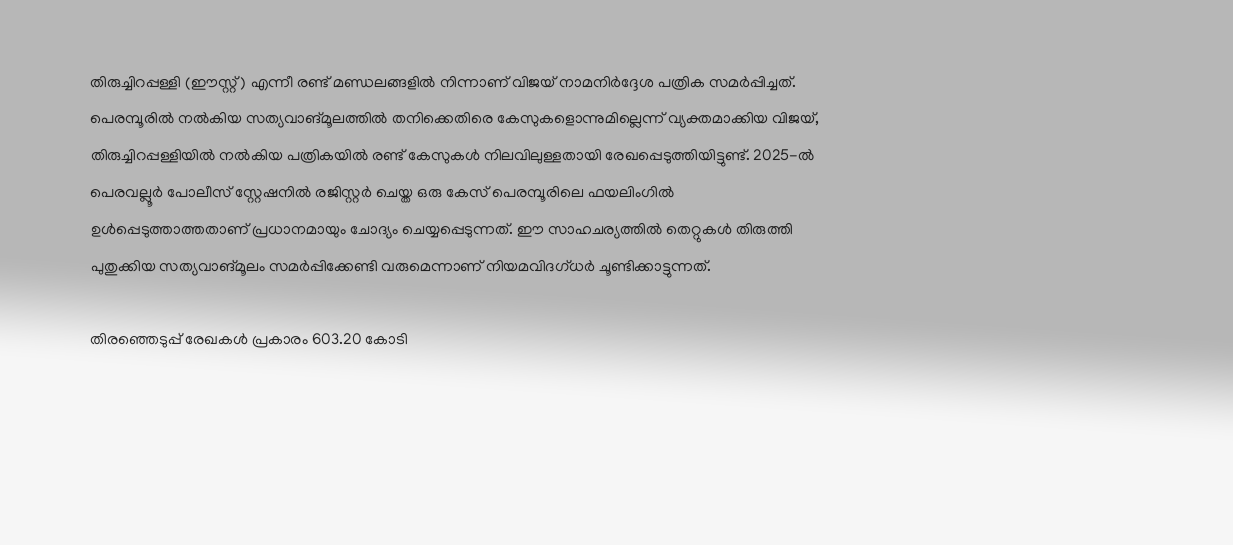തിരുച്ചിറപ്പള്ളി (ഈസ്റ്റ്) എന്നീ രണ്ട് മണ്ഡലങ്ങളിൽ നിന്നാണ് വിജയ് നാമനിർദ്ദേശ പത്രിക സമർപ്പിച്ചത്. പെരമ്പൂരിൽ നൽകിയ സത്യവാങ്മൂലത്തിൽ തനിക്കെതിരെ കേസുകളൊന്നുമില്ലെന്ന് വ്യക്തമാക്കിയ വിജയ്, തിരുച്ചിറപ്പള്ളിയിൽ നൽകിയ പത്രികയിൽ രണ്ട് കേസുകൾ നിലവിലുള്ളതായി രേഖപ്പെടുത്തിയിട്ടുണ്ട്. 2025-ൽ പെരവല്ലൂർ പോലീസ് സ്റ്റേഷനിൽ രജിസ്റ്റർ ചെയ്ത ഒരു കേസ് പെരമ്പൂരിലെ ഫയലിംഗിൽ ഉൾപ്പെടുത്താത്തതാണ് പ്രധാനമായും ചോദ്യം ചെയ്യപ്പെടുന്നത്. ഈ സാഹചര്യത്തിൽ തെറ്റുകൾ തിരുത്തി പുതുക്കിയ സത്യവാങ്മൂലം സമർപ്പിക്കേണ്ടി വരുമെന്നാണ് നിയമവിദഗ്ധർ ചൂണ്ടിക്കാട്ടുന്നത്.

തിരഞ്ഞെടുപ്പ് രേഖകൾ പ്രകാരം 603.20 കോടി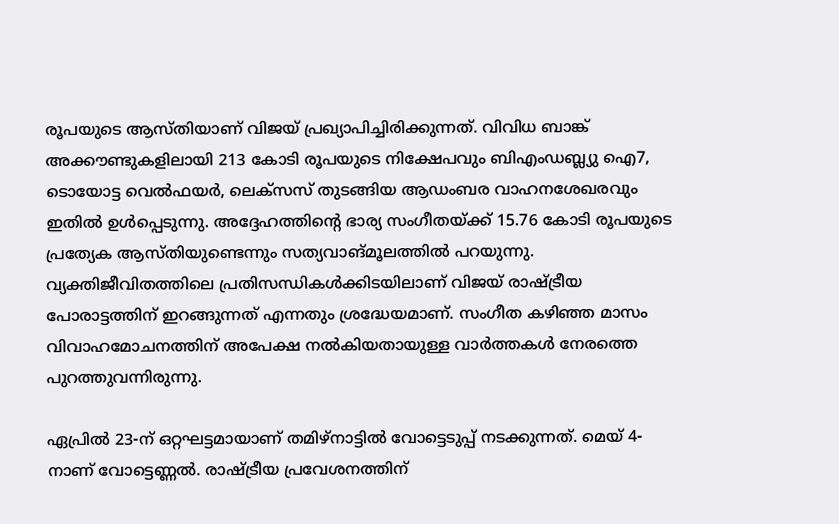രൂപയുടെ ആസ്തിയാണ് വിജയ് പ്രഖ്യാപിച്ചിരിക്കുന്നത്. വിവിധ ബാങ്ക് അക്കൗണ്ടുകളിലായി 213 കോടി രൂപയുടെ നിക്ഷേപവും ബിഎംഡബ്ല്യു ഐ7, ടൊയോട്ട വെൽഫയർ, ലെക്സസ് തുടങ്ങിയ ആഡംബര വാഹനശേഖരവും ഇതിൽ ഉൾപ്പെടുന്നു. അദ്ദേഹത്തിന്റെ ഭാര്യ സംഗീതയ്ക്ക് 15.76 കോടി രൂപയുടെ പ്രത്യേക ആസ്തിയുണ്ടെന്നും സത്യവാങ്മൂലത്തിൽ പറയുന്നു. വ്യക്തിജീവിതത്തിലെ പ്രതിസന്ധികൾക്കിടയിലാണ് വിജയ് രാഷ്ട്രീയ പോരാട്ടത്തിന് ഇറങ്ങുന്നത് എന്നതും ശ്രദ്ധേയമാണ്. സംഗീത കഴിഞ്ഞ മാസം വിവാഹമോചനത്തിന് അപേക്ഷ നൽകിയതായുള്ള വാർത്തകൾ നേരത്തെ പുറത്തുവന്നിരുന്നു.

ഏപ്രിൽ 23-ന് ഒറ്റഘട്ടമായാണ് തമിഴ്‌നാട്ടിൽ വോട്ടെടുപ്പ് നടക്കുന്നത്. മെയ് 4-നാണ് വോട്ടെണ്ണൽ. രാഷ്ട്രീയ പ്രവേശനത്തിന്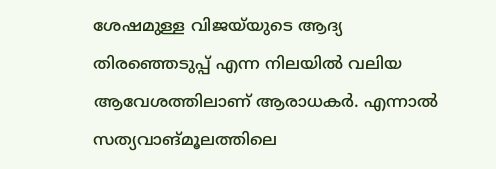ശേഷമുള്ള വിജയ്‌യുടെ ആദ്യ തിരഞ്ഞെടുപ്പ് എന്ന നിലയിൽ വലിയ ആവേശത്തിലാണ് ആരാധകർ. എന്നാൽ സത്യവാങ്മൂലത്തിലെ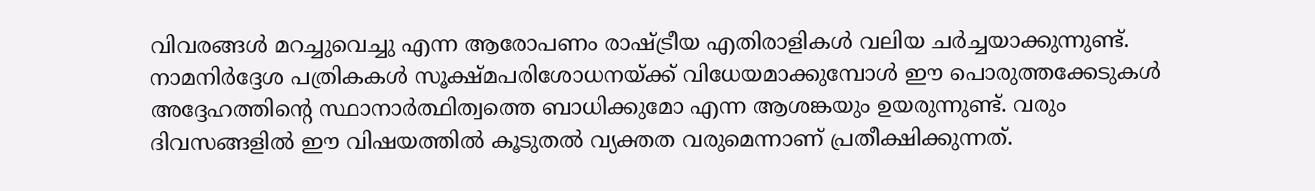വിവരങ്ങൾ മറച്ചുവെച്ചു എന്ന ആരോപണം രാഷ്ട്രീയ എതിരാളികൾ വലിയ ചർച്ചയാക്കുന്നുണ്ട്. നാമനിർദ്ദേശ പത്രികകൾ സൂക്ഷ്മപരിശോധനയ്ക്ക് വിധേയമാക്കുമ്പോൾ ഈ പൊരുത്തക്കേടുകൾ അദ്ദേഹത്തിന്റെ സ്ഥാനാർത്ഥിത്വത്തെ ബാധിക്കുമോ എന്ന ആശങ്കയും ഉയരുന്നുണ്ട്. വരും ദിവസങ്ങളിൽ ഈ വിഷയത്തിൽ കൂടുതൽ വ്യക്തത വരുമെന്നാണ് പ്രതീക്ഷിക്കുന്നത്.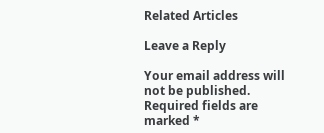Related Articles

Leave a Reply

Your email address will not be published. Required fields are marked *